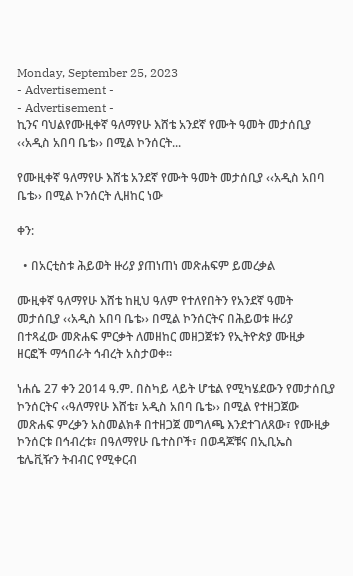Monday, September 25, 2023
- Advertisement -
- Advertisement -
ኪንና ባህልየሙዚቀኛ ዓለማየሁ እሸቴ አንደኛ የሙት ዓመት መታሰቢያ ‹‹አዲስ አበባ ቤቴ›› በሚል ኮንሰርት...

የሙዚቀኛ ዓለማየሁ እሸቴ አንደኛ የሙት ዓመት መታሰቢያ ‹‹አዲስ አበባ ቤቴ›› በሚል ኮንሰርት ሊዘከር ነው

ቀን:

  • በአርቲስቱ ሕይወት ዙሪያ ያጠነጠነ መጽሐፍም ይመረቃል

ሙዚቀኛ ዓለማየሁ እሸቴ ከዚህ ዓለም የተለየበትን የአንደኛ ዓመት መታሰቢያ ‹‹አዲስ አበባ ቤቴ›› በሚል ኮንሰርትና በሕይወቱ ዙሪያ በተጻፈው መጽሐፍ ምርቃት ለመዘከር መዘጋጀቱን የኢትዮጵያ ሙዚቃ ዘርፎች ማኅበራት ኅብረት አስታወቀ፡፡

ነሐሴ 27 ቀን 2014 ዓ.ም. በስካይ ላይት ሆቴል የሚካሄደውን የመታሰቢያ ኮንሰርትና ‹‹ዓለማየሁ እሸቴ፣ አዲስ አበባ ቤቴ›› በሚል የተዘጋጀው መጽሐፍ ምረቃን አስመልክቶ በተዘጋጀ መግለጫ እንደተገለጸው፣ የሙዚቃ ኮንሰርቱ በኅብረቱ፣ በዓለማየሁ ቤተስቦች፣ በወዳጆቹና በኢቢኤስ ቴሌቪዥን ትብብር የሚቀርብ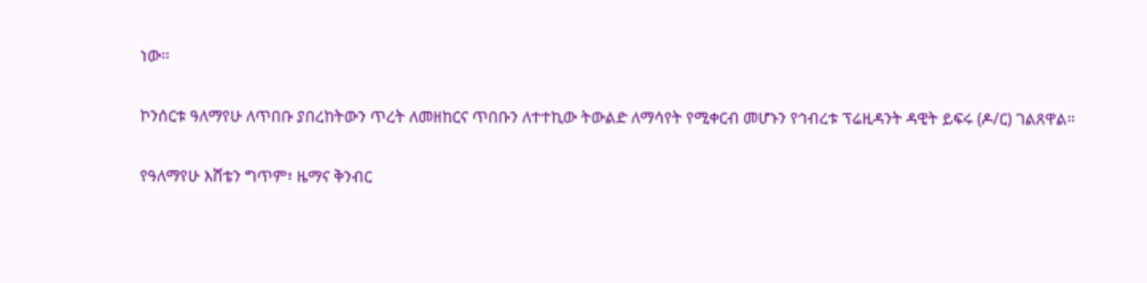ነው፡፡

ኮንሰርቱ ዓለማየሁ ለጥበቡ ያበረከትውን ጥረት ለመዘከርና ጥበቡን ለተተኪው ትውልድ ለማሳየት የሚቀርብ መሆኑን የኅብረቱ ፕሬዚዳንት ዳዊት ይፍሩ (ዶ/ር) ገልጸዋል።

የዓለማየሁ እሸቴን ግጥም፣ ዜማና ቅንብር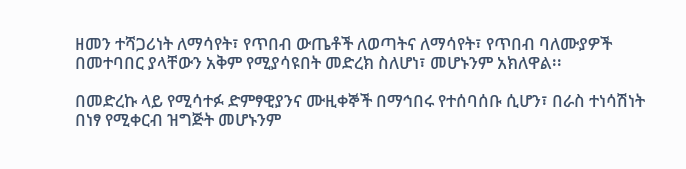ዘመን ተሻጋሪነት ለማሳየት፣ የጥበብ ውጤቶች ለወጣትና ለማሳየት፣ የጥበብ ባለሙያዎች በመተባበር ያላቸውን አቅም የሚያሳዩበት መድረክ ስለሆነ፣ መሆኑንም አክለዋል፡፡

በመድረኩ ላይ የሚሳተፉ ድምፃዊያንና ሙዚቀኞች በማኅበሩ የተሰባሰቡ ሲሆን፣ በራስ ተነሳሽነት በነፃ የሚቀርብ ዝግጅት መሆኑንም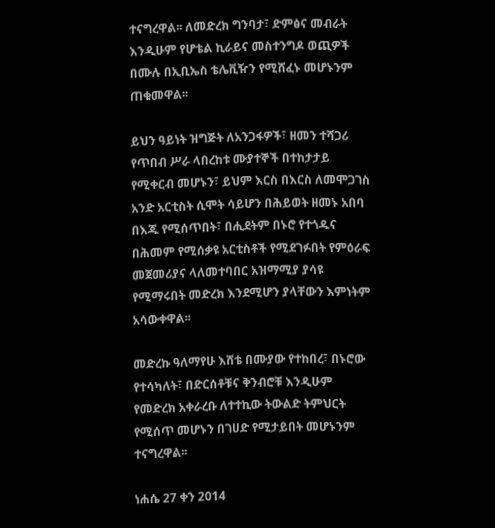ተናግረዋል፡፡ ለመድረክ ግንባታ፣ ድምፅና መብራት እንዲሁም የሆቴል ኪራይና መስተንግዶ ወጪዎች በሙሉ በኢቢኤስ ቴሌቪዥን የሚሸፈኑ መሆኑንም ጠቁመዋል፡፡

ይህን ዓይነት ዝግጅት ለአንጋፋዎች፣ ዘመን ተሻጋሪ የጥበብ ሥራ ላበረከቱ ሙያተኞች በተከታታይ የሚቀርብ መሆኑን፣ ይህም እርስ በእርስ ለመሞጋገስ አንድ አርቲስት ሲሞት ሳይሆን በሕይወት ዘመኑ አበባ በእጁ የሚሰጥበት፣ በሒደትም በኑሮ የተጎዱና በሕመም የሚሰቃዩ አርቲስቶች የሚደገፉበት የምዕራፍ መጀመሪያና ላለመተባበር አዝማሚያ ያሳዩ የሚማሩበት መድረክ እንደሚሆን ያላቸውን እምነትም አሳውቀዋል፡፡

መድረኩ ዓለማየሁ እሸቴ በሙያው የተከበረ፣ በኑሮው የተሳካለት፣ በድርሰቶቹና ቅንብሮቹ እንዲሁም የመድረክ አቀራረቡ ለተተኪው ትውልድ ትምህርት የሚሰጥ መሆኑን በገሀድ የሚታይበት መሆኑንም ተናግረዋል፡፡

ነሐሴ 27 ቀን 2014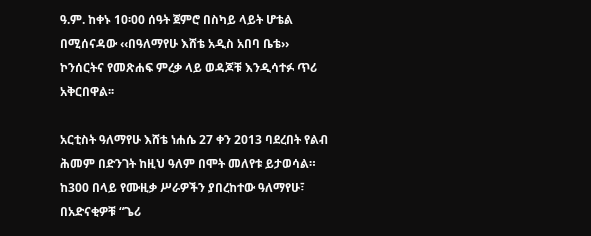ዓ.ም. ከቀኑ 10፡00 ሰዓት ጀምሮ በስካይ ላይት ሆቴል በሚሰናዳው ‹‹በዓለማየሁ እሸቴ አዲስ አበባ ቤቴ›› ኮንሰርትና የመጽሐፍ ምረቃ ላይ ወዳጆቹ እንዲሳተፉ ጥሪ አቅርበዋል፡፡

አርቲስት ዓለማየሁ እሸቴ ነሐሴ 27 ቀን 2013 ባደረበት የልብ ሕመም በድንገት ከዚህ ዓለም በሞት መለየቱ ይታወሳል። ከ300 በላይ የሙዚቃ ሥራዎችን ያበረከተው ዓለማየሁ፣ በአድናቂዎቹ “ጌሪ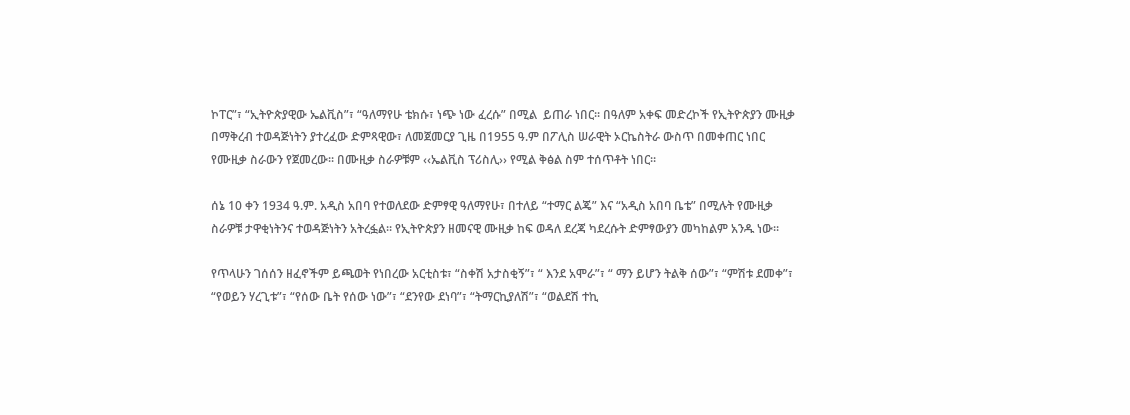ኮፐር”፣ “ኢትዮጵያዊው ኤልቪስ”፣ “ዓለማየሁ ቴክሱ፣ ነጭ ነው ፈረሱ” በሚል  ይጠራ ነበር፡፡ በዓለም አቀፍ መድረኮች የኢትዮጵያን ሙዚቃ በማቅረብ ተወዳጅነትን ያተረፈው ድምጻዊው፣ ለመጀመርያ ጊዜ በ1955 ዓ.ም በፖሊስ ሠራዊት ኦርኬስትራ ውስጥ በመቀጠር ነበር የሙዚቃ ስራውን የጀመረው፡፡ በሙዚቃ ስራዎቹም ‹‹ኤልቪስ ፕሪስሊ›› የሚል ቅፅል ስም ተሰጥቶት ነበር።

ሰኔ 10 ቀን 1934 ዓ.ም. አዲስ አበባ የተወለደው ድምፃዊ ዓለማየሁ፣ በተለይ “ተማር ልጄ” እና “አዲስ አበባ ቤቴ” በሚሉት የሙዚቃ ስራዎቹ ታዋቂነትንና ተወዳጅነትን አትረፏል፡፡ የኢትዮጵያን ዘመናዊ ሙዚቃ ከፍ ወዳለ ደረጃ ካደረሱት ድምፃውያን መካከልም አንዱ ነው።

የጥላሁን ገሰሰን ዘፈኖችም ይጫወት የነበረው አርቲስቱ፣ “ስቀሽ አታስቂኝ”፣ “ እንደ አሞራ”፣ “ ማን ይሆን ትልቅ ሰው”፣ “ምሽቱ ደመቀ”፣ “የወይን ሃረጊቱ”፣ “የሰው ቤት የሰው ነው”፣ “ደንየው ደነባ”፣ “ትማርኪያለሽ”፣ “ወልደሽ ተኪ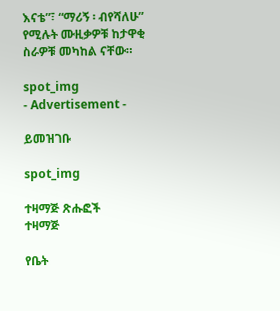እናቴ”፣ “ማሪኝ ፡ ብየሻለሁ” የሚሉት ሙዚቃዎቹ ከታዋቂ ስራዎቹ መካከል ናቸው።

spot_img
- Advertisement -

ይመዝገቡ

spot_img

ተዛማጅ ጽሑፎች
ተዛማጅ

የቤት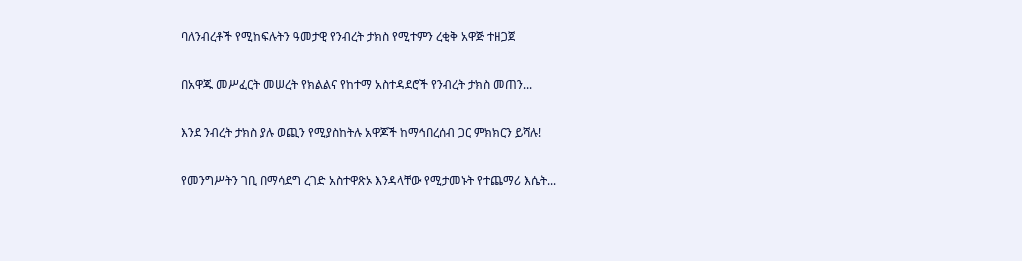ባለንብረቶች የሚከፍሉትን ዓመታዊ የንብረት ታክስ የሚተምን ረቂቅ አዋጅ ተዘጋጀ

በአዋጁ መሥፈርት መሠረት የክልልና የከተማ አስተዳደሮች የንብረት ታክስ መጠን...

እንደ ንብረት ታክስ ያሉ ወጪን የሚያስከትሉ አዋጆች ከማኅበረሰብ ጋር ምክክርን ይሻሉ!

የመንግሥትን ገቢ በማሳደግ ረገድ አስተዋጽኦ እንዳላቸው የሚታመኑት የተጨማሪ እሴት...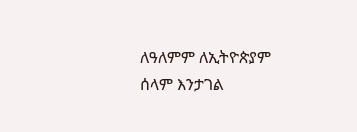ለዓለምም ለኢትዮጵያም ሰላም እንታገል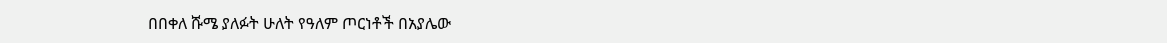በበቀለ ሹሜ ያለፉት ሁለት የዓለም ጦርነቶች በአያሌው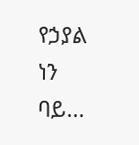የኃያል ነን ባይ...